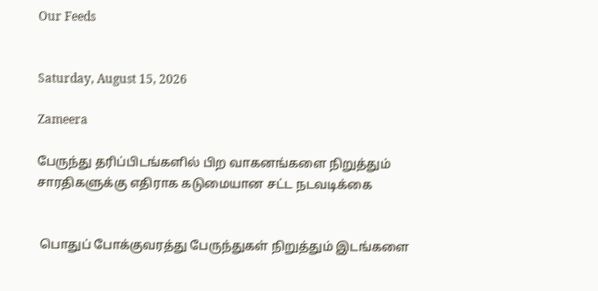Our Feeds


Saturday, August 15, 2026

Zameera

பேருந்து தரிப்பிடங்களில் பிற வாகனங்களை நிறுத்தும் சாரதிகளுக்கு எதிராக கடுமையான சட்ட நடவடிக்கை


 பொதுப் போக்குவரத்து பேருந்துகள் நிறுத்தும் இடங்களை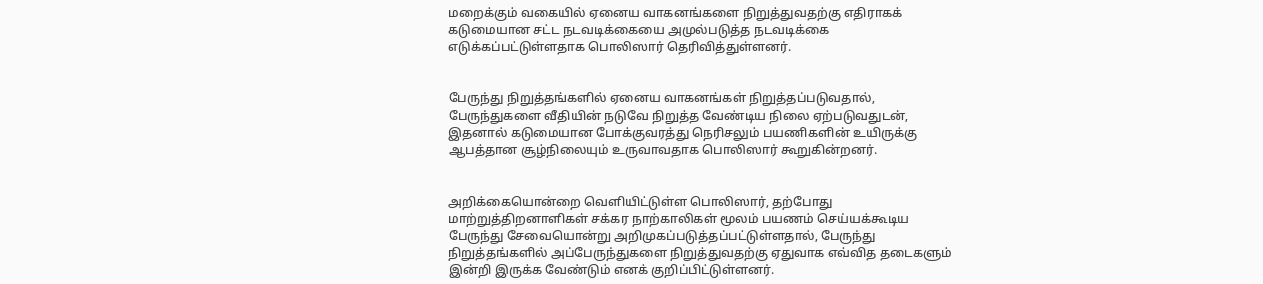மறைக்கும் வகையில் ஏனைய வாகனங்களை நிறுத்துவதற்கு எதிராகக் கடுமையான சட்ட நடவடிக்கையை அமுல்படுத்த நடவடிக்கை எடுக்கப்பட்டுள்ளதாக பொலிஸார் தெரிவித்துள்ளனர்.


பேருந்து நிறுத்தங்களில் ஏனைய வாகனங்கள் நிறுத்தப்படுவதால், பேருந்துகளை வீதியின் நடுவே நிறுத்த வேண்டிய நிலை ஏற்படுவதுடன், இதனால் கடுமையான போக்குவரத்து நெரிசலும் பயணிகளின் உயிருக்கு ஆபத்தான சூழ்நிலையும் உருவாவதாக பொலிஸார் கூறுகின்றனர்.


அறிக்கையொன்றை வெளியிட்டுள்ள பொலிஸார், தற்போது மாற்றுத்திறனாளிகள் சக்கர நாற்காலிகள் மூலம் பயணம் செய்யக்கூடிய பேருந்து சேவையொன்று அறிமுகப்படுத்தப்பட்டுள்ளதால், பேருந்து நிறுத்தங்களில் அப்பேருந்துகளை நிறுத்துவதற்கு ஏதுவாக எவ்வித தடைகளும் இன்றி இருக்க வேண்டும் எனக் குறிப்பிட்டுள்ளனர்.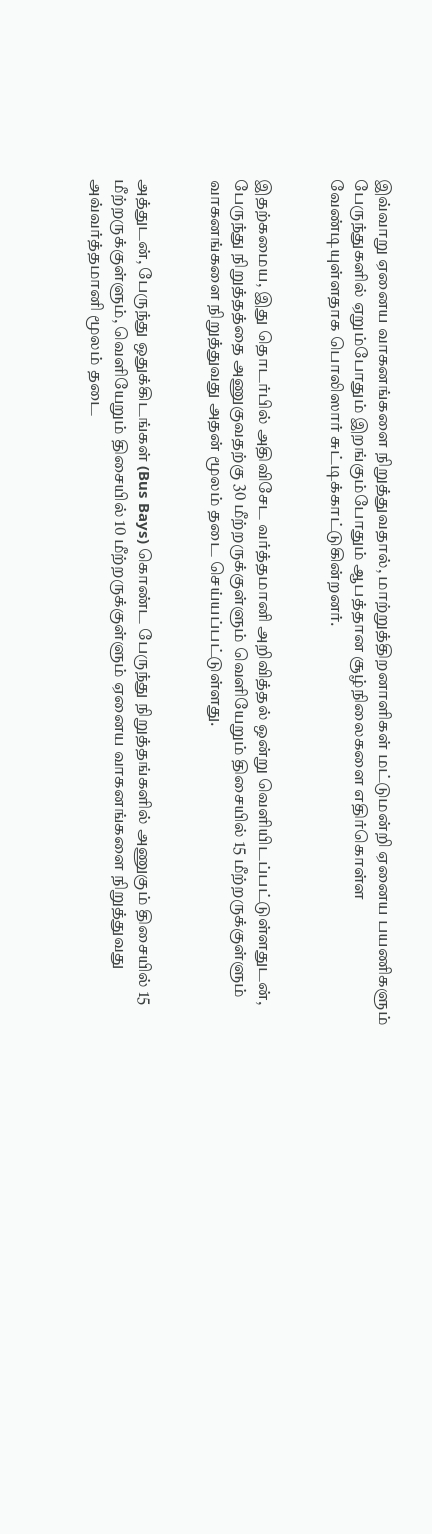இவ்வாறு ஏனைய வாகனங்களை நிறுத்துவதால், மாற்றுத்திறனாளிகள் மட்டுமன்றி ஏனைய பயணிகளும் பேருந்துகளில் ஏறும்போதும் இறங்கும்போதும் ஆபத்தான சூழ்நிலைகளை எதிர்கொள்ள வேண்டியுள்ளதாக பொலிஸார் சுட்டிக்காட்டுகின்றனர்.


இதற்கமைய, இது தொடர்பில் அதிவிசேட வர்த்தமானி அறிவித்தல் ஒன்று வெளியிடப்பட்டுள்ளதுடன், பேருந்து நிறுத்தத்தை அணுகுவதற்கு 30 மீற்றருக்குள்ளும் வெளியேறும் திசையில் 15 மீற்றருக்குள்ளும் வாகனங்களை நிறுத்துவது அதன் மூலம் தடை செய்யப்பட்டுள்ளது.


அத்துடன், பேருந்து ஒதுக்கிடங்கள் (Bus Bays) கொண்ட பேருந்து நிறுத்தங்களில் அணுகும் திசையில் 15 மீற்றருக்குள்ளும், வெளியேறும் திசையில் 10 மீற்றருக்குள்ளும் ஏனைய வாகனங்களை நிறுத்துவது அவ்வர்த்தமானி மூலம் தடை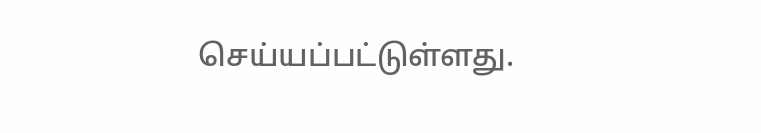செய்யப்பட்டுள்ளது.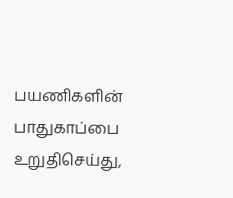பயணிகளின் பாதுகாப்பை உறுதிசெய்து,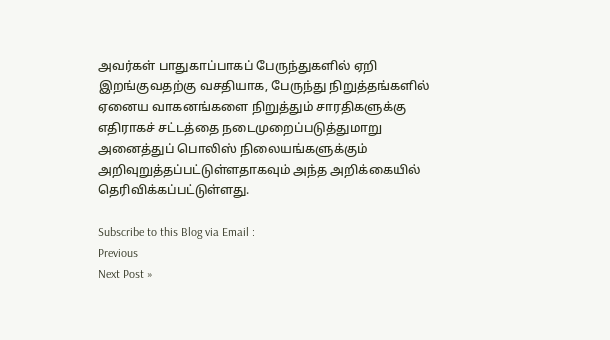அவர்கள் பாதுகாப்பாகப் பேருந்துகளில் ஏறி இறங்குவதற்கு வசதியாக, பேருந்து நிறுத்தங்களில் ஏனைய வாகனங்களை நிறுத்தும் சாரதிகளுக்கு எதிராகச் சட்டத்தை நடைமுறைப்படுத்துமாறு அனைத்துப் பொலிஸ் நிலையங்களுக்கும் அறிவுறுத்தப்பட்டுள்ளதாகவும் அந்த அறிக்கையில் தெரிவிக்கப்பட்டுள்ளது.

Subscribe to this Blog via Email :
Previous
Next Post »